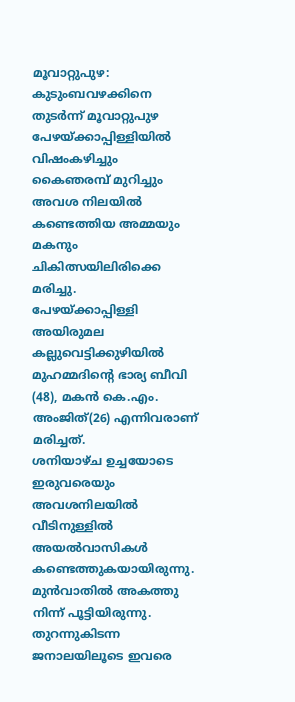മൂവാറ്റുപുഴ: കുടുംബവഴക്കിനെ തുടർന്ന് മൂവാറ്റുപുഴ പേഴയ്ക്കാപ്പിള്ളിയിൽ വിഷംകഴിച്ചും കൈഞരമ്പ് മുറിച്ചും അവശ നിലയിൽ കണ്ടെത്തിയ അമ്മയും മകനും ചികിത്സയിലിരിക്കെ മരിച്ചു.
പേഴയ്ക്കാപ്പിള്ളി അയിരുമല കല്ലുവെട്ടിക്കുഴിയിൽ മുഹമ്മദിന്റെ ഭാര്യ ബീവി (48), മകൻ കെ.എം. അംജിത്(26) എന്നിവരാണ് മരിച്ചത്.
ശനിയാഴ്ച ഉച്ചയോടെ ഇരുവരെയും അവശനിലയിൽ വീടിനുള്ളിൽ അയൽവാസികൾ കണ്ടെത്തുകയായിരുന്നു. മുൻവാതിൽ അകത്തു നിന്ന് പൂട്ടിയിരുന്നു.
തുറന്നുകിടന്ന ജനാലയിലൂടെ ഇവരെ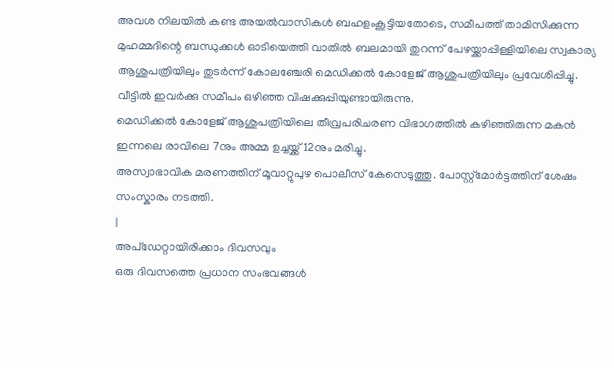അവശ നിലയിൽ കണ്ട അയൽവാസികൾ ബഹളംകൂട്ടിയതോടെ, സമീപത്ത് താമിസിക്കുന്ന മുഹമ്മദിന്റെ ബന്ധുക്കൾ ഓടിയെത്തി വാതിൽ ബലമായി തുറന്ന് പേഴയ്ക്കാപ്പിള്ളിയിലെ സ്വകാര്യ ആശുപത്രിയിലും തുടർന്ന് കോലഞ്ചേരി മെഡിക്കൽ കോളേജ് ആശുപത്രിയിലും പ്രവേശിപ്പിച്ചു.
വീട്ടിൽ ഇവർക്കു സമീപം ഒഴിഞ്ഞ വിഷക്കുപ്പിയുണ്ടായിരുന്നു.
മെഡിക്കൽ കോളേജ് ആശുപത്രിയിലെ തീവ്രപരിചരണ വിഭാഗത്തിൽ കഴിഞ്ഞിരുന്ന മകൻ ഇന്നലെ രാവിലെ 7നും അമ്മ ഉച്ചയ്ക്ക് 12നും മരിച്ചു.
അസ്വാഭാവിക മരണത്തിന് മൂവാറ്റുപുഴ പൊലീസ് കേസെടുത്തു. പോസ്റ്റ്മോർട്ടത്തിന് ശേഷം സംസ്കാരം നടത്തി.
|
അപ്ഡേറ്റായിരിക്കാം ദിവസവും
ഒരു ദിവസത്തെ പ്രധാന സംഭവങ്ങൾ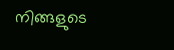നിങ്ങളുടെ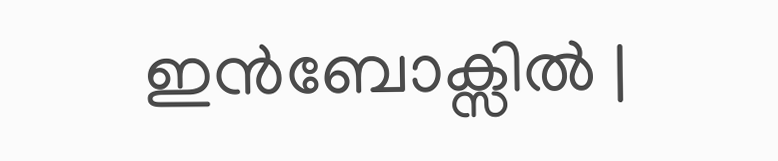ഇൻബോക്സിൽ |